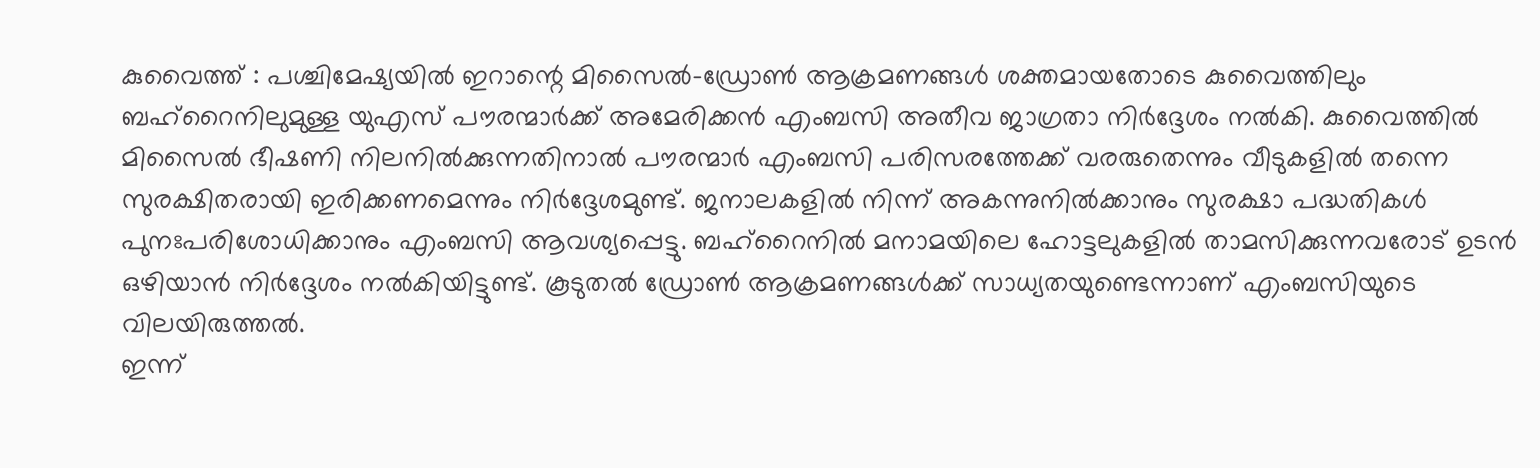കുവൈത്ത് : പശ്ചിമേഷ്യയിൽ ഇറാന്റെ മിസൈൽ-ഡ്രോൺ ആക്രമണങ്ങൾ ശക്തമായതോടെ കുവൈത്തിലും ബഹ്റൈനിലുമുള്ള യുഎസ് പൗരന്മാർക്ക് അമേരിക്കൻ എംബസി അതീവ ജാഗ്രതാ നിർദ്ദേശം നൽകി. കുവൈത്തിൽ മിസൈൽ ഭീഷണി നിലനിൽക്കുന്നതിനാൽ പൗരന്മാർ എംബസി പരിസരത്തേക്ക് വരരുതെന്നും വീടുകളിൽ തന്നെ സുരക്ഷിതരായി ഇരിക്കണമെന്നും നിർദ്ദേശമുണ്ട്. ജനാലകളിൽ നിന്ന് അകന്നുനിൽക്കാനും സുരക്ഷാ പദ്ധതികൾ പുനഃപരിശോധിക്കാനും എംബസി ആവശ്യപ്പെട്ടു. ബഹ്റൈനിൽ മനാമയിലെ ഹോട്ടലുകളിൽ താമസിക്കുന്നവരോട് ഉടൻ ഒഴിയാൻ നിർദ്ദേശം നൽകിയിട്ടുണ്ട്. കൂടുതൽ ഡ്രോൺ ആക്രമണങ്ങൾക്ക് സാധ്യതയുണ്ടെന്നാണ് എംബസിയുടെ വിലയിരുത്തൽ.
ഇന്ന്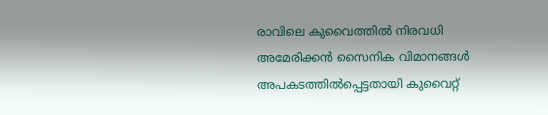രാവിലെ കുവൈത്തിൽ നിരവധി അമേരിക്കൻ സൈനിക വിമാനങ്ങൾ അപകടത്തിൽപ്പെട്ടതായി കുവൈറ്റ്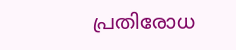പ്രതിരോധ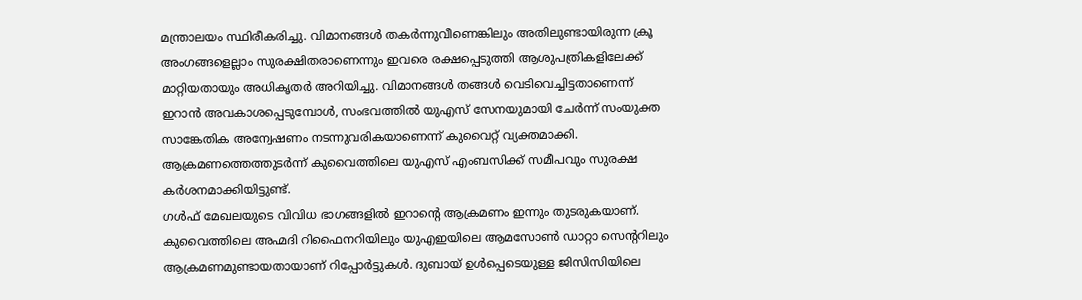മന്ത്രാലയം സ്ഥിരീകരിച്ചു. വിമാനങ്ങൾ തകർന്നുവീണെങ്കിലും അതിലുണ്ടായിരുന്ന ക്രൂ അംഗങ്ങളെല്ലാം സുരക്ഷിതരാണെന്നും ഇവരെ രക്ഷപ്പെടുത്തി ആശുപത്രികളിലേക്ക് മാറ്റിയതായും അധികൃതർ അറിയിച്ചു. വിമാനങ്ങൾ തങ്ങൾ വെടിവെച്ചിട്ടതാണെന്ന് ഇറാൻ അവകാശപ്പെടുമ്പോൾ, സംഭവത്തിൽ യുഎസ് സേനയുമായി ചേർന്ന് സംയുക്ത സാങ്കേതിക അന്വേഷണം നടന്നുവരികയാണെന്ന് കുവൈറ്റ് വ്യക്തമാക്കി. ആക്രമണത്തെത്തുടർന്ന് കുവൈത്തിലെ യുഎസ് എംബസിക്ക് സമീപവും സുരക്ഷ കർശനമാക്കിയിട്ടുണ്ട്.
ഗൾഫ് മേഖലയുടെ വിവിധ ഭാഗങ്ങളിൽ ഇറാന്റെ ആക്രമണം ഇന്നും തുടരുകയാണ്. കുവൈത്തിലെ അഹ്മദി റിഫൈനറിയിലും യുഎഇയിലെ ആമസോൺ ഡാറ്റാ സെന്ററിലും ആക്രമണമുണ്ടായതായാണ് റിപ്പോർട്ടുകൾ. ദുബായ് ഉൾപ്പെടെയുള്ള ജിസിസിയിലെ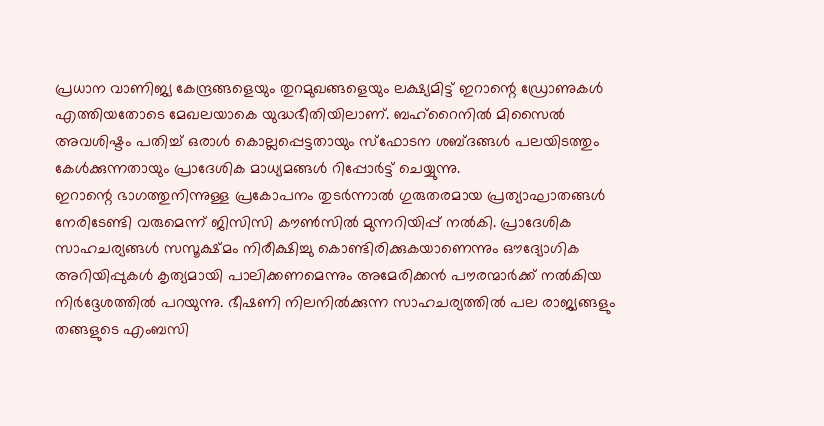പ്രധാന വാണിജ്യ കേന്ദ്രങ്ങളെയും തുറമുഖങ്ങളെയും ലക്ഷ്യമിട്ട് ഇറാന്റെ ഡ്രോണുകൾ എത്തിയതോടെ മേഖലയാകെ യുദ്ധഭീതിയിലാണ്. ബഹ്റൈനിൽ മിസൈൽ അവശിഷ്ടം പതിച്ച് ഒരാൾ കൊല്ലപ്പെട്ടതായും സ്ഫോടന ശബ്ദങ്ങൾ പലയിടത്തും കേൾക്കുന്നതായും പ്രാദേശിക മാധ്യമങ്ങൾ റിപ്പോർട്ട് ചെയ്യുന്നു.
ഇറാന്റെ ഭാഗത്തുനിന്നുള്ള പ്രകോപനം തുടർന്നാൽ ഗുരുതരമായ പ്രത്യാഘാതങ്ങൾ നേരിടേണ്ടി വരുമെന്ന് ജിസിസി കൗൺസിൽ മുന്നറിയിപ്പ് നൽകി. പ്രാദേശിക സാഹചര്യങ്ങൾ സസൂക്ഷ്മം നിരീക്ഷിച്ചു കൊണ്ടിരിക്കുകയാണെന്നും ഔദ്യോഗിക അറിയിപ്പുകൾ കൃത്യമായി പാലിക്കണമെന്നും അമേരിക്കൻ പൗരന്മാർക്ക് നൽകിയ നിർദ്ദേശത്തിൽ പറയുന്നു. ഭീഷണി നിലനിൽക്കുന്ന സാഹചര്യത്തിൽ പല രാജ്യങ്ങളും തങ്ങളുടെ എംബസി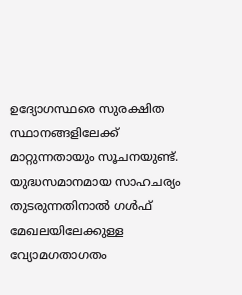ഉദ്യോഗസ്ഥരെ സുരക്ഷിത സ്ഥാനങ്ങളിലേക്ക് മാറ്റുന്നതായും സൂചനയുണ്ട്.
യുദ്ധസമാനമായ സാഹചര്യം തുടരുന്നതിനാൽ ഗൾഫ് മേഖലയിലേക്കുള്ള വ്യോമഗതാഗതം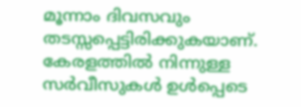മൂന്നാം ദിവസവും തടസ്സപ്പെട്ടിരിക്കുകയാണ്. കേരളത്തിൽ നിന്നുള്ള സർവീസുകൾ ഉൾപ്പെടെ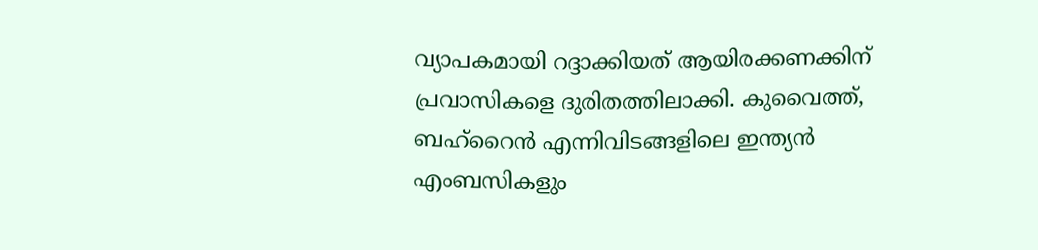വ്യാപകമായി റദ്ദാക്കിയത് ആയിരക്കണക്കിന് പ്രവാസികളെ ദുരിതത്തിലാക്കി. കുവൈത്ത്, ബഹ്റൈൻ എന്നിവിടങ്ങളിലെ ഇന്ത്യൻ എംബസികളും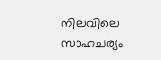നിലവിലെ സാഹചര്യം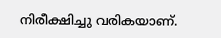നിരീക്ഷിച്ചു വരികയാണ്.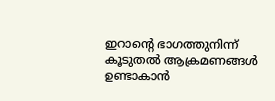ഇറാന്റെ ഭാഗത്തുനിന്ന് കൂടുതൽ ആക്രമണങ്ങൾ ഉണ്ടാകാൻ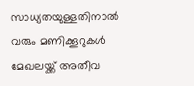സാധ്യതയുള്ളതിനാൽ വരും മണിക്കൂറുകൾ മേഖലയ്ക്ക് അതീവ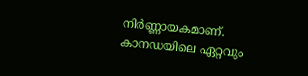നിർണ്ണായകമാണ്.
കാനഡയിലെ ഏറ്റവും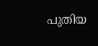പുതിയ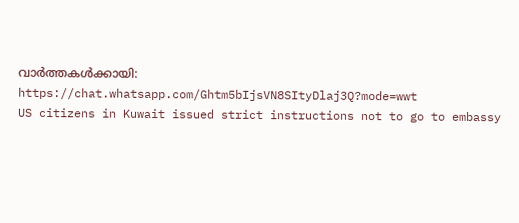വാർത്തകൾക്കായി: https://chat.whatsapp.com/Ghtm5bIjsVN8SItyDlaj3Q?mode=wwt
US citizens in Kuwait issued strict instructions not to go to embassy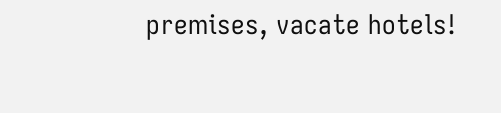premises, vacate hotels!